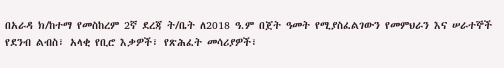በአራዳ ክ/ከተማ የመስከረም 2ኛ ደረጃ ት/ቤት ለ2018 ዓ.ም በጀት ዓመት የሚያስፈልገውን የመምህራን እና ሠራተኞች የደንብ ልብስ፣ አላቂ የቢሮ እቃዎች፣ የጽሕፈት መሳሪያዎች፣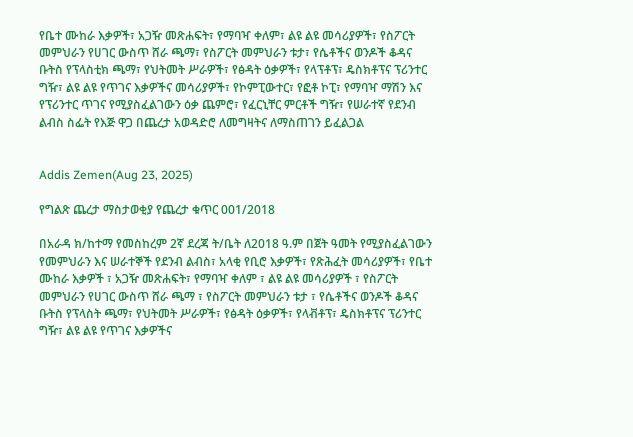የቤተ ሙከራ እቃዎች፣ አጋዥ መጽሐፍት፣ የማባዣ ቀለም፣ ልዩ ልዩ መሳሪያዎች፣ የስፖርት መምህራን የሀገር ውስጥ ሸራ ጫማ፣ የስፖርት መምህራን ቱታ፣ የሴቶችና ወንዶች ቆዳና ቡትስ የፕላስቲክ ጫማ፣ የህትመት ሥራዎች፣ የፅዳት ዕቃዎች፣ የላፕቶፕ፣ ዴስክቶፕና ፕሪንተር ግዥ፣ ልዩ ልዩ የጥገና እቃዎችና መሳሪያዎች፣ የኮምፒውተር፣ የፎቶ ኮፒ፣ የማባዣ ማሽን እና የፕሪንተር ጥገና የሚያስፈልገውን ዕቃ ጨምሮ፣ የፈርኒቸር ምርቶች ግዥ፣ የሠራተኛ የደንብ ልብስ ስፌት የእጅ ዋጋ በጨረታ አወዳድሮ ለመግዛትና ለማስጠገን ይፈልጋል


Addis Zemen(Aug 23, 2025)

የግልጽ ጨረታ ማስታወቂያ የጨረታ ቁጥር 001/2018

በአራዳ ክ/ከተማ የመስከረም 2ኛ ደረጃ ት/ቤት ለ2018 ዓ.ም በጀት ዓመት የሚያስፈልገውን የመምህራን እና ሠራተኞች የደንብ ልብስ፣ አላቂ የቢሮ እቃዎች፣ የጽሕፈት መሳሪያዎች፣ የቤተ ሙከራ እቃዎች ፣ አጋዥ መጽሐፍት፣ የማባዣ ቀለም ፣ ልዩ ልዩ መሳሪያዎች ፣ የስፖርት መምህራን የሀገር ውስጥ ሸራ ጫማ ፣ የስፖርት መምህራን ቱታ ፣ የሴቶችና ወንዶች ቆዳና ቡትስ የፕላስት ጫማ፣ የህትመት ሥራዎች፣ የፅዳት ዕቃዎች፣ የላቭቶፕ፣ ዴስክቶፕና ፕሪንተር ግዥ፣ ልዩ ልዩ የጥገና እቃዎችና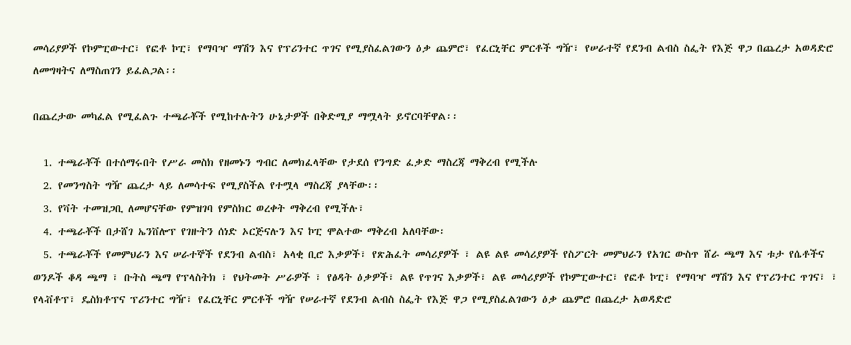መሳሪያዎች የኮምፒውተር፣ የፎቶ ኮፒ፣ የማባዣ ማሽን እና የፕሪንተር ጥገና የሚያስፈልገውን ዕቃ ጨምሮ፣ የፈርኒቸር ምርቶች ግዥ፣ የሠራተኛ የደንብ ልብስ ስፌት የእጅ ዋጋ በጨረታ አወዳድሮ ለመግዛትና ለማስጠገን ይፈልጋል፡፡

በጨረታው መካፈል የሚፈልጉ ተጫራቾች የሚከተሉትን ሁኔታዎች በቅድሚያ ማሟላት ይኖርባቸዋል፡፡

  1. ተጫራቾች በተሰማሩበት የሥራ መስክ የዘመኑን ግብር ለመክፈላቸው የታደሰ የንግድ ፈቃድ ማስረጃ ማቅረብ የሚችሉ
  2. የመንግስት ግዥ ጨረታ ላይ ለመሳተፍ የሚያስችል የተሟላ ማስረጃ ያላቸው፡፡
  3. የቫት ተመዝጋቢ ለመሆናቸው የምዝገባ የምስክር ወረቀት ማቅረብ የሚችሉ፣
  4. ተጫራቾች በታሸገ ኤንቨሎፕ የገዙትን ሰነድ ኦርጅናሉን እና ኮፒ ሞልተው ማቅረብ አለባቸው፡
  5. ተጫራቾች የመምህራን እና ሠራተኞች የደንብ ልብስ፣ አላቂ ቢሮ እቃዎች፣ የጽሕፈት መሳሪያዎች ፣ ልዩ ልዩ መሳሪያዎች የስፖርት መምህራን የአገር ውስጥ ሸራ ጫማ እና ቱታ የሴቶችና ወንዶች ቆዳ ጫማ ፣ ቡትስ ጫማ የፕላስትክ ፣ የህትመት ሥራዎች ፣ የፅዳት ዕቃዎች፣ ልዩ የጥገና እቃዎች፣ ልዩ መሳሪያዎች የኮምፒውተር፣ የፎቶ ኮፒ፣ የማባዣ ማሽን እና የፕሪንተር ጥገና፣ ፣ የላቭቶፕ፣ ዴስክቶፕና ፕሪንተር ግዥ፣ የፈርኒቸር ምርቶች ግዥ የሠራተኛ የደንብ ልብስ ስፌት የእጅ ዋጋ የሚያስፈልገውን ዕቃ ጨምሮ በጨረታ አወዳድሮ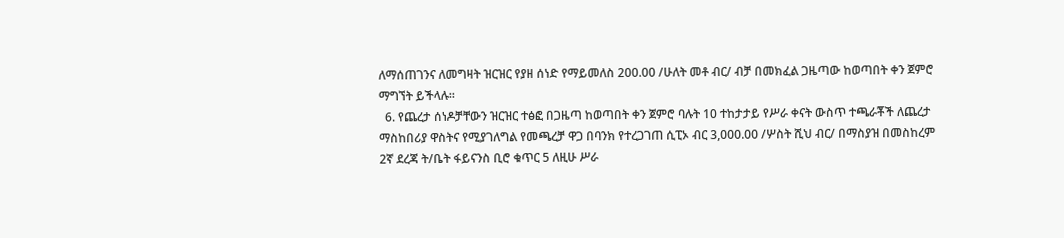ለማሰጠገንና ለመግዛት ዝርዝር የያዘ ሰነድ የማይመለስ 200.00 /ሁለት መቶ ብር/ ብቻ በመክፈል ጋዜጣው ከወጣበት ቀን ጀምሮ ማግኘት ይችላሉ።
  6. የጨረታ ሰነዶቻቸውን ዝርዝር ተፅፎ በጋዜጣ ከወጣበት ቀን ጀምሮ ባሉት 10 ተከታታይ የሥራ ቀናት ውስጥ ተጫራቾች ለጨረታ ማስከበሪያ ዋስትና የሚያገለግል የመጫረቻ ዋጋ በባንክ የተረጋገጠ ሲፒኦ ብር 3,000.00 /ሦስት ሺህ ብር/ በማስያዝ በመስከረም 2ኛ ደረጃ ት/ቤት ፋይናንስ ቢሮ ቁጥር 5 ለዚሁ ሥራ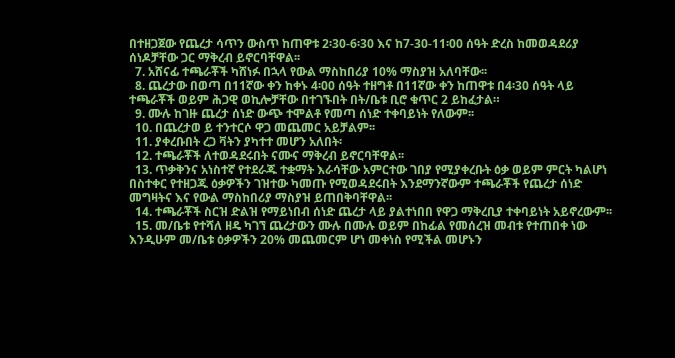በተዘጋጀው የጨረታ ሳጥን ውስጥ ከጠዋቱ 2፡30-6፡30 እና ከ7-30-11፡00 ሰዓት ድረስ ከመወዳደሪያ ሰነዶቻቸው ጋር ማቅረብ ይኖርባቸዋል፡፡
  7. አሸናፊ ተጫራቾች ካሸነፉ በኋላ የውል ማስከበሪያ 10% ማስያዝ አለባቸው፡፡
  8. ጨረታው በወጣ በ11ኛው ቀን ከቀኑ 4፡00 ሰዓት ተዘግቶ በ11ኛው ቀን ከጠዋቱ በ4፡30 ሰዓት ላይ ተጫራቾች ወይም ሕጋዊ ወኪሎቻቸው በተገኙበት በት/ቤቱ ቢሮ ቁጥር 2 ይከፈታል።
  9. ሙሉ ከገዙ ጨረታ ሰነድ ውጭ ተሞልቶ የመጣ ሰነድ ተቀባይነት የለውም፡፡
  10. በጨረታወ ይ ተንተርሶ ዋጋ መጨመር አይቻልም፡፡
  11. ያቀረቡበት ረጋ ቫትን ያካተተ መሆን አለበት፡
  12. ተጫራቾች ለተወዳደሩበት ናሙና ማቅረብ ይኖርባቸዋል፡፡
  13. ጥቃቅንና አነስተኛ የተደራጁ ተቋማት እራሳቸው አምርተው ገበያ የሚያቀረቡት ዕቃ ወይም ምርት ካልሆነ በስተቀር የተዘጋጁ ዕቃዎችን ገዝተው ካመጡ የሚወዳደሩበት እንደማንኛውም ተጫራቾች የጨረታ ሰነድ መግዛትና እና የውል ማስከበሪያ ማስያዝ ይጠበቅባቸዋል፡፡
  14. ተጫራቾች ስርዝ ድልዝ የማይነበብ ሰነድ ጨረታ ላይ ያልተነበበ የዋጋ ማቅረቢያ ተቀባይነት አይኖረውም፡፡
  15. መ/ቤቱ የተሻለ ዘዴ ካገኘ ጨረታውን ሙሉ በሙሉ ወይም በከፊል የመሰረዝ መብቱ የተጠበቀ ነው እንዲሁም መ/ቤቱ ዕቃዎችን 20% መጨመርም ሆነ መቀነስ የሚችል መሆኑን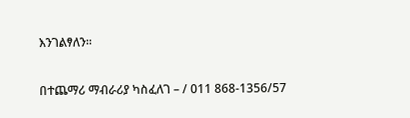እንገልፃለን፡፡

በተጨማሪ ማብራሪያ ካስፈለገ – / 011 868-1356/57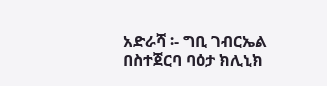አድራሻ ፡- ግቢ ገብርኤል በስተጀርባ ባዕታ ክሊኒክ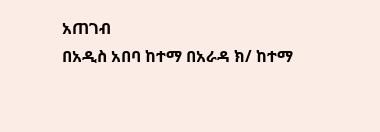አጠገብ
በአዲስ አበባ ከተማ በአራዳ ክ/ ከተማ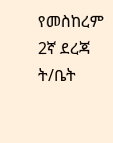የመስከረም 2ኛ ደረጃ ት/ቤት